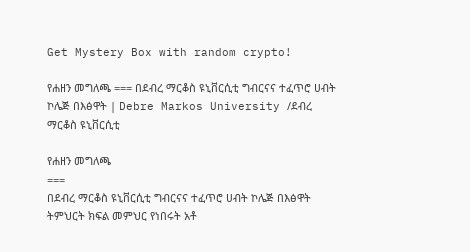Get Mystery Box with random crypto!

የሐዘን መግለጫ === በደብረ ማርቆስ ዩኒቨርሲቲ ግብርናና ተፈጥሮ ሀብት ኮሌጅ በእፅዋት | Debre Markos University /ደብረ ማርቆስ ዩኒቨርሲቲ

የሐዘን መግለጫ
===
በደብረ ማርቆስ ዩኒቨርሲቲ ግብርናና ተፈጥሮ ሀብት ኮሌጅ በእፅዋት ትምህርት ክፍል መምህር የነበሩት አቶ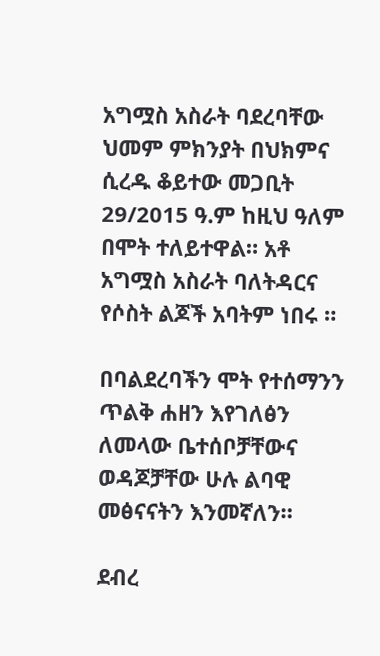አግሟስ አስራት ባደረባቸው ህመም ምክንያት በህክምና ሲረዱ ቆይተው መጋቢት 29/2015 ዓ.ም ከዚህ ዓለም በሞት ተለይተዋል። አቶ አግሟስ አስራት ባለትዳርና የሶስት ልጆች አባትም ነበሩ ።

በባልደረባችን ሞት የተሰማንን ጥልቅ ሐዘን እየገለፅን ለመላው ቤተሰቦቻቸውና ወዳጆቻቸው ሁሉ ልባዊ መፅናናትን እንመኛለን።

ደብረ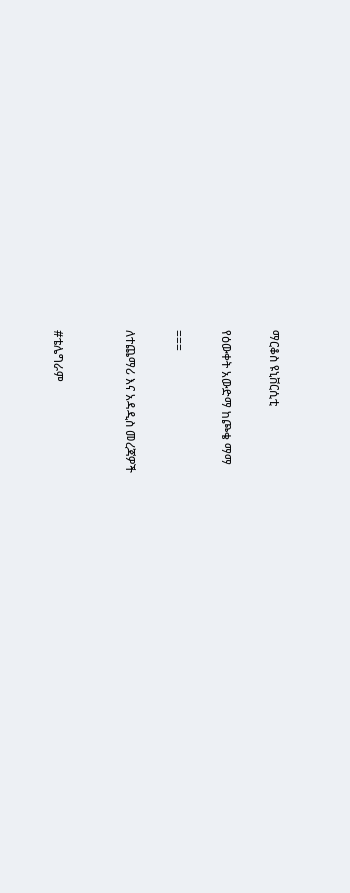ማርቆስ ዩኒቨርሲቲ

የዕውቀት አውድማ ከጮቄ ማማ

===

ለተጨማሪ እና አዳዲስ መረጃዎች


#ቴሌግራም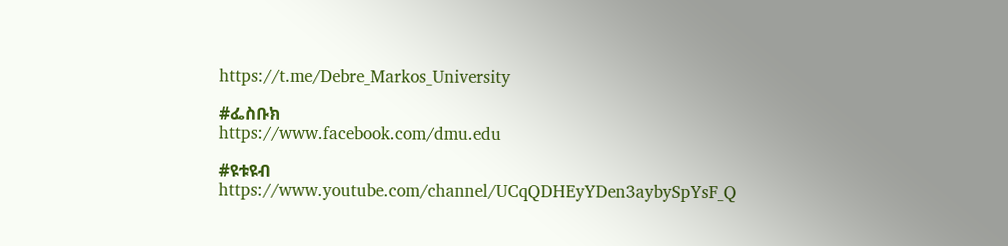https://t.me/Debre_Markos_University

#ፌስቡክ
https://www.facebook.com/dmu.edu

#ዩቱዩብ https://www.youtube.com/channel/UCqQDHEyYDen3aybySpYsF_Q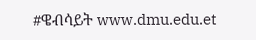#ዌብሳይት www.dmu.edu.et